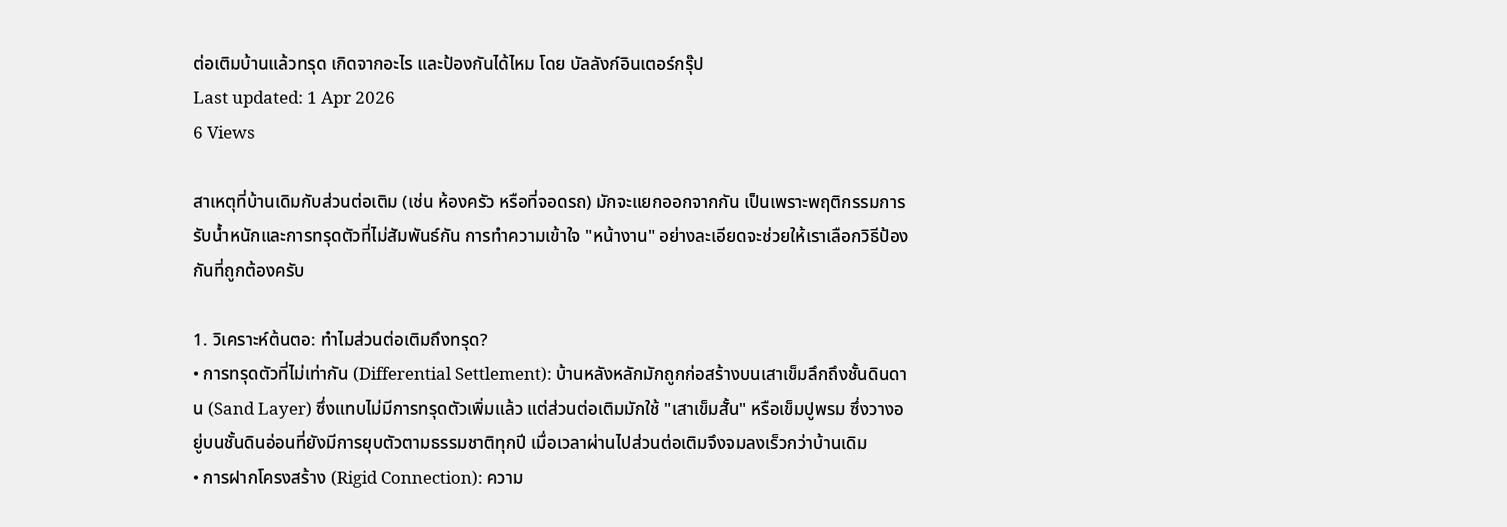ต่อเติมบ้านแล้วทรุด เกิดจากอะไร และป้องกันได้ไหม โดย บัลลังก์อินเตอร์กรุ๊ป
Last updated: 1 Apr 2026
6 Views

สาเหตุที่บ้านเดิมกับส่วนต่อเติม (เช่น ห้องครัว หรือที่จอดรถ) มักจะแยกออกจากกัน เป็นเพราะพฤติกรรมการรับน้ำหนักและการทรุดตัวที่ไม่สัมพันธ์กัน การทำความเข้าใจ "หน้างาน" อย่างละเอียดจะช่วยให้เราเลือกวิธีป้องกันที่ถูกต้องครับ

1. วิเคราะห์ต้นตอ: ทำไมส่วนต่อเติมถึงทรุด?
• การทรุดตัวที่ไม่เท่ากัน (Differential Settlement): บ้านหลังหลักมักถูกก่อสร้างบนเสาเข็มลึกถึงชั้นดินดาน (Sand Layer) ซึ่งแทบไม่มีการทรุดตัวเพิ่มแล้ว แต่ส่วนต่อเติมมักใช้ "เสาเข็มสั้น" หรือเข็มปูพรม ซึ่งวางอยู่บนชั้นดินอ่อนที่ยังมีการยุบตัวตามธรรมชาติทุกปี เมื่อเวลาผ่านไปส่วนต่อเติมจึงจมลงเร็วกว่าบ้านเดิม
• การฝากโครงสร้าง (Rigid Connection): ความ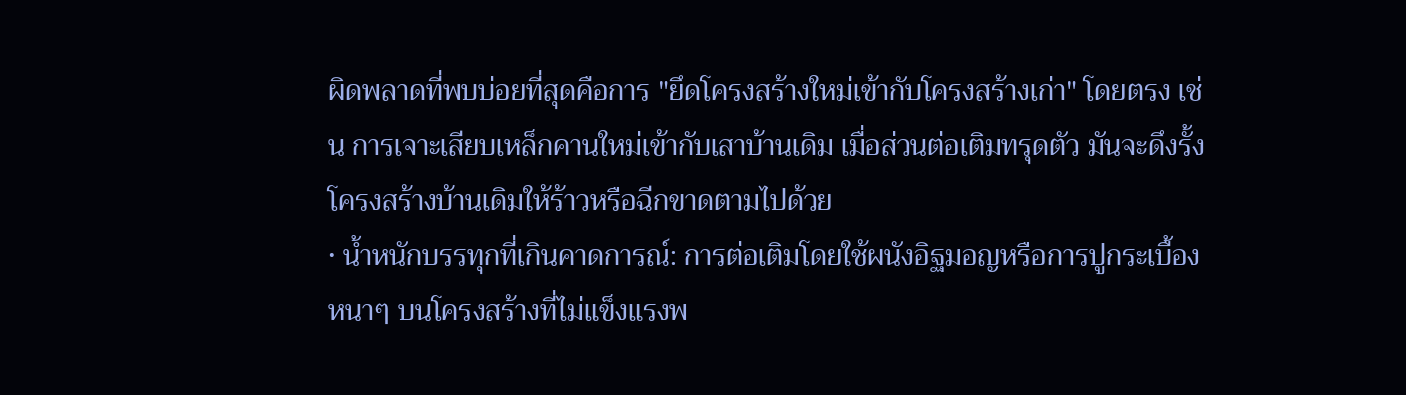ผิดพลาดที่พบบ่อยที่สุดคือการ "ยึดโครงสร้างใหม่เข้ากับโครงสร้างเก่า" โดยตรง เช่น การเจาะเสียบเหล็กคานใหม่เข้ากับเสาบ้านเดิม เมื่อส่วนต่อเติมทรุดตัว มันจะดึงรั้งโครงสร้างบ้านเดิมให้ร้าวหรือฉีกขาดตามไปด้วย
• น้ำหนักบรรทุกที่เกินคาดการณ์: การต่อเติมโดยใช้ผนังอิฐมอญหรือการปูกระเบื้องหนาๆ บนโครงสร้างที่ไม่แข็งแรงพ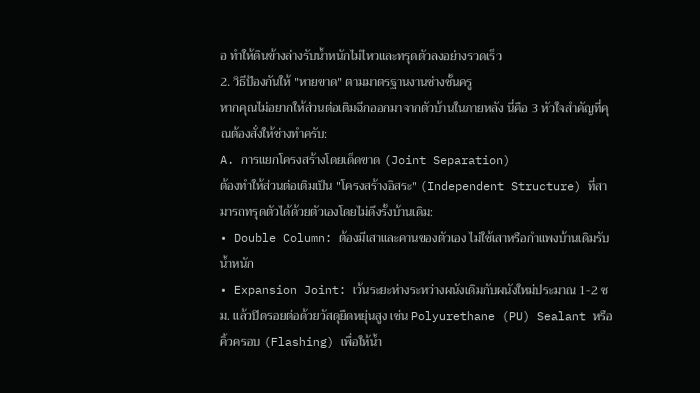อ ทำให้ดินข้างล่างรับน้ำหนักไม่ไหวและทรุดตัวลงอย่างรวดเร็ว
2. วิธีป้องกันให้ "หายขาด" ตามมาตรฐานงานช่างชั้นครู
หากคุณไม่อยากให้ส่วนต่อเติมฉีกออกมาจากตัวบ้านในภายหลัง นี่คือ 3 หัวใจสำคัญที่คุณต้องสั่งให้ช่างทำครับ:
A. การแยกโครงสร้างโดยเด็ดขาด (Joint Separation)
ต้องทำให้ส่วนต่อเติมเป็น "โครงสร้างอิสระ" (Independent Structure) ที่สามารถทรุดตัวได้ด้วยตัวเองโดยไม่ดึงรั้งบ้านเดิม:
• Double Column: ต้องมีเสาและคานของตัวเอง ไม่ใช้เสาหรือกำแพงบ้านเดิมรับน้ำหนัก
• Expansion Joint: เว้นระยะห่างระหว่างผนังเดิมกับผนังใหม่ประมาณ 1-2 ซม. แล้วปิดรอยต่อด้วยวัสดุยืดหยุ่นสูง เช่น Polyurethane (PU) Sealant หรือคิ้วครอบ (Flashing) เพื่อให้น้ำ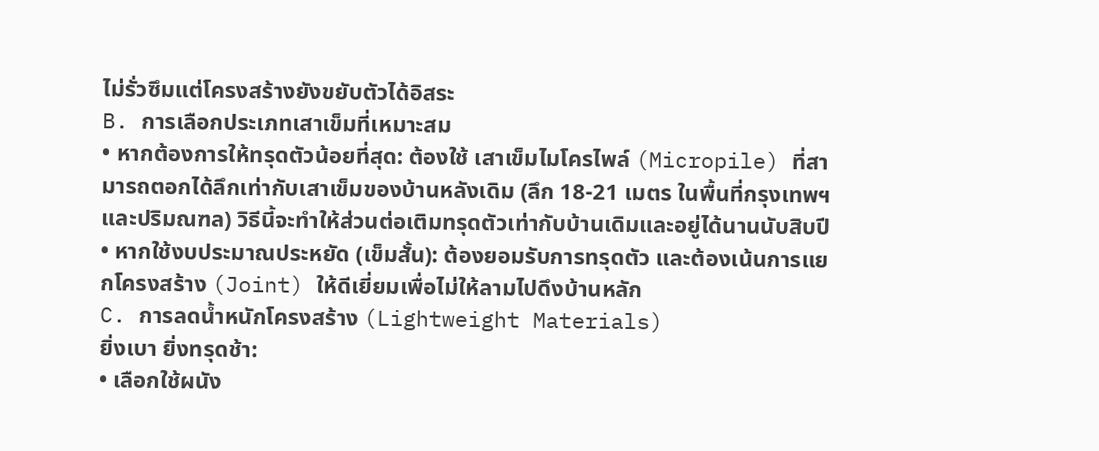ไม่รั่วซึมแต่โครงสร้างยังขยับตัวได้อิสระ
B. การเลือกประเภทเสาเข็มที่เหมาะสม
• หากต้องการให้ทรุดตัวน้อยที่สุด: ต้องใช้ เสาเข็มไมโครไพล์ (Micropile) ที่สามารถตอกได้ลึกเท่ากับเสาเข็มของบ้านหลังเดิม (ลึก 18-21 เมตร ในพื้นที่กรุงเทพฯ และปริมณฑล) วิธีนี้จะทำให้ส่วนต่อเติมทรุดตัวเท่ากับบ้านเดิมและอยู่ได้นานนับสิบปี
• หากใช้งบประมาณประหยัด (เข็มสั้น): ต้องยอมรับการทรุดตัว และต้องเน้นการแยกโครงสร้าง (Joint) ให้ดีเยี่ยมเพื่อไม่ให้ลามไปดึงบ้านหลัก
C. การลดน้ำหนักโครงสร้าง (Lightweight Materials)
ยิ่งเบา ยิ่งทรุดช้า:
• เลือกใช้ผนัง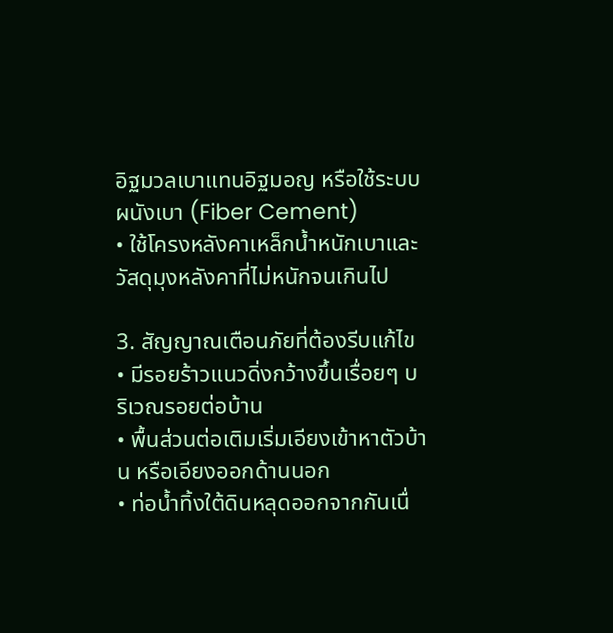อิฐมวลเบาแทนอิฐมอญ หรือใช้ระบบผนังเบา (Fiber Cement)
• ใช้โครงหลังคาเหล็กน้ำหนักเบาและวัสดุมุงหลังคาที่ไม่หนักจนเกินไป

3. สัญญาณเตือนภัยที่ต้องรีบแก้ไข
• มีรอยร้าวแนวดิ่งกว้างขึ้นเรื่อยๆ บริเวณรอยต่อบ้าน
• พื้นส่วนต่อเติมเริ่มเอียงเข้าหาตัวบ้าน หรือเอียงออกด้านนอก
• ท่อน้ำทิ้งใต้ดินหลุดออกจากกันเนื่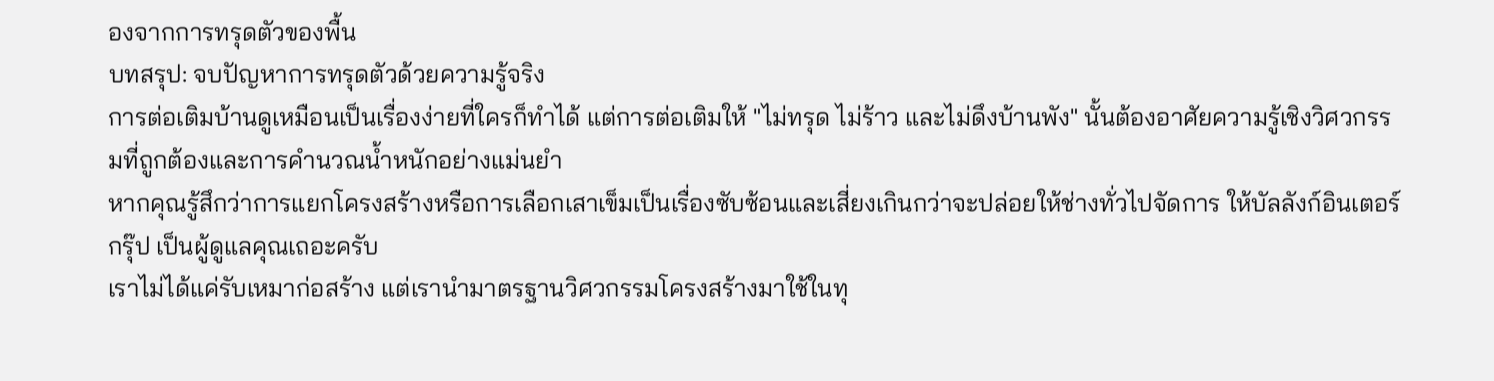องจากการทรุดตัวของพื้น
บทสรุป: จบปัญหาการทรุดตัวด้วยความรู้จริง
การต่อเติมบ้านดูเหมือนเป็นเรื่องง่ายที่ใครก็ทำได้ แต่การต่อเติมให้ "ไม่ทรุด ไม่ร้าว และไม่ดึงบ้านพัง" นั้นต้องอาศัยความรู้เชิงวิศวกรรมที่ถูกต้องและการคำนวณน้ำหนักอย่างแม่นยำ
หากคุณรู้สึกว่าการแยกโครงสร้างหรือการเลือกเสาเข็มเป็นเรื่องซับซ้อนและเสี่ยงเกินกว่าจะปล่อยให้ช่างทั่วไปจัดการ ให้บัลลังก์อินเตอร์กรุ๊ป เป็นผู้ดูแลคุณเถอะครับ
เราไม่ได้แค่รับเหมาก่อสร้าง แต่เรานำมาตรฐานวิศวกรรมโครงสร้างมาใช้ในทุ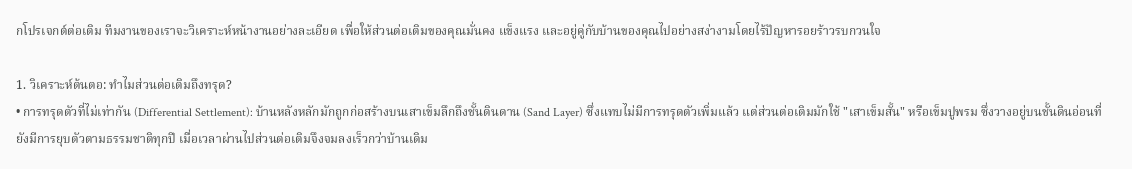กโปรเจกต์ต่อเติม ทีมงานของเราจะวิเคราะห์หน้างานอย่างละเอียด เพื่อให้ส่วนต่อเติมของคุณมั่นคง แข็งแรง และอยู่คู่กับบ้านของคุณไปอย่างสง่างามโดยไร้ปัญหารอยร้าวรบกวนใจ

1. วิเคราะห์ต้นตอ: ทำไมส่วนต่อเติมถึงทรุด?
• การทรุดตัวที่ไม่เท่ากัน (Differential Settlement): บ้านหลังหลักมักถูกก่อสร้างบนเสาเข็มลึกถึงชั้นดินดาน (Sand Layer) ซึ่งแทบไม่มีการทรุดตัวเพิ่มแล้ว แต่ส่วนต่อเติมมักใช้ "เสาเข็มสั้น" หรือเข็มปูพรม ซึ่งวางอยู่บนชั้นดินอ่อนที่ยังมีการยุบตัวตามธรรมชาติทุกปี เมื่อเวลาผ่านไปส่วนต่อเติมจึงจมลงเร็วกว่าบ้านเดิม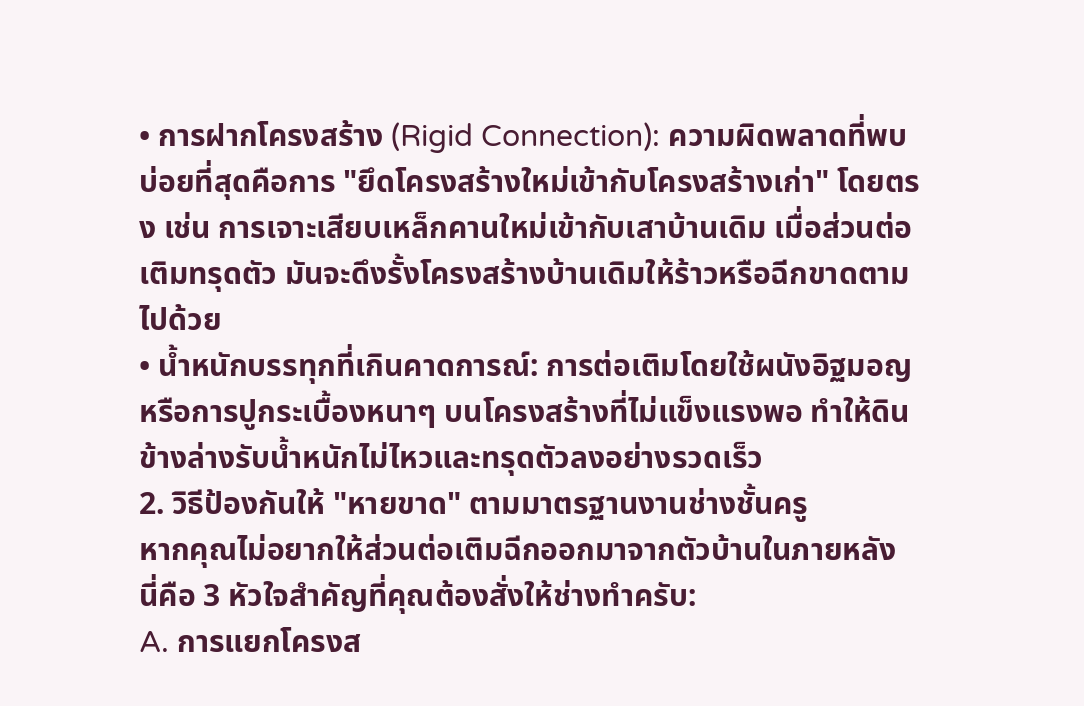• การฝากโครงสร้าง (Rigid Connection): ความผิดพลาดที่พบบ่อยที่สุดคือการ "ยึดโครงสร้างใหม่เข้ากับโครงสร้างเก่า" โดยตรง เช่น การเจาะเสียบเหล็กคานใหม่เข้ากับเสาบ้านเดิม เมื่อส่วนต่อเติมทรุดตัว มันจะดึงรั้งโครงสร้างบ้านเดิมให้ร้าวหรือฉีกขาดตามไปด้วย
• น้ำหนักบรรทุกที่เกินคาดการณ์: การต่อเติมโดยใช้ผนังอิฐมอญหรือการปูกระเบื้องหนาๆ บนโครงสร้างที่ไม่แข็งแรงพอ ทำให้ดินข้างล่างรับน้ำหนักไม่ไหวและทรุดตัวลงอย่างรวดเร็ว
2. วิธีป้องกันให้ "หายขาด" ตามมาตรฐานงานช่างชั้นครู
หากคุณไม่อยากให้ส่วนต่อเติมฉีกออกมาจากตัวบ้านในภายหลัง นี่คือ 3 หัวใจสำคัญที่คุณต้องสั่งให้ช่างทำครับ:
A. การแยกโครงส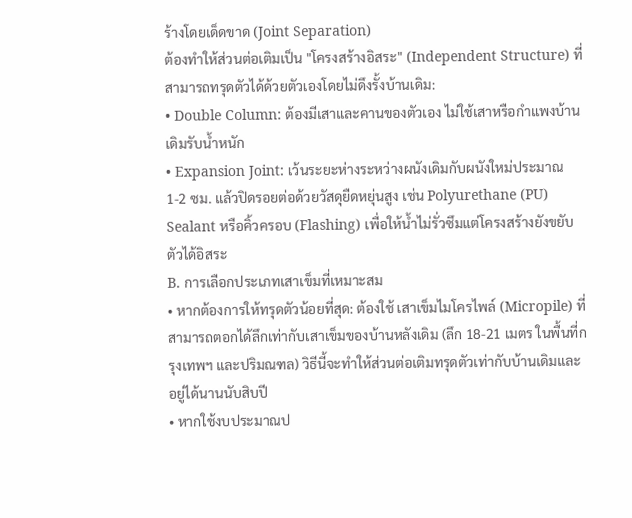ร้างโดยเด็ดขาด (Joint Separation)
ต้องทำให้ส่วนต่อเติมเป็น "โครงสร้างอิสระ" (Independent Structure) ที่สามารถทรุดตัวได้ด้วยตัวเองโดยไม่ดึงรั้งบ้านเดิม:
• Double Column: ต้องมีเสาและคานของตัวเอง ไม่ใช้เสาหรือกำแพงบ้านเดิมรับน้ำหนัก
• Expansion Joint: เว้นระยะห่างระหว่างผนังเดิมกับผนังใหม่ประมาณ 1-2 ซม. แล้วปิดรอยต่อด้วยวัสดุยืดหยุ่นสูง เช่น Polyurethane (PU) Sealant หรือคิ้วครอบ (Flashing) เพื่อให้น้ำไม่รั่วซึมแต่โครงสร้างยังขยับตัวได้อิสระ
B. การเลือกประเภทเสาเข็มที่เหมาะสม
• หากต้องการให้ทรุดตัวน้อยที่สุด: ต้องใช้ เสาเข็มไมโครไพล์ (Micropile) ที่สามารถตอกได้ลึกเท่ากับเสาเข็มของบ้านหลังเดิม (ลึก 18-21 เมตร ในพื้นที่กรุงเทพฯ และปริมณฑล) วิธีนี้จะทำให้ส่วนต่อเติมทรุดตัวเท่ากับบ้านเดิมและอยู่ได้นานนับสิบปี
• หากใช้งบประมาณป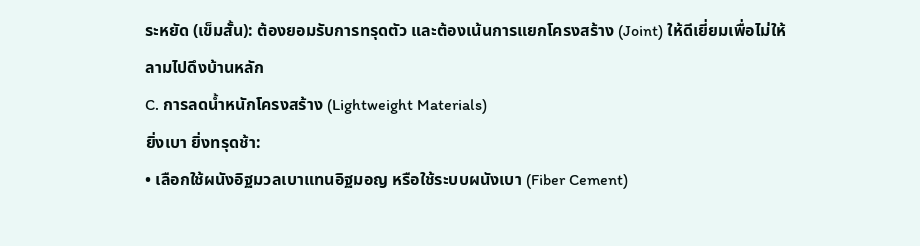ระหยัด (เข็มสั้น): ต้องยอมรับการทรุดตัว และต้องเน้นการแยกโครงสร้าง (Joint) ให้ดีเยี่ยมเพื่อไม่ให้ลามไปดึงบ้านหลัก
C. การลดน้ำหนักโครงสร้าง (Lightweight Materials)
ยิ่งเบา ยิ่งทรุดช้า:
• เลือกใช้ผนังอิฐมวลเบาแทนอิฐมอญ หรือใช้ระบบผนังเบา (Fiber Cement)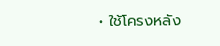• ใช้โครงหลัง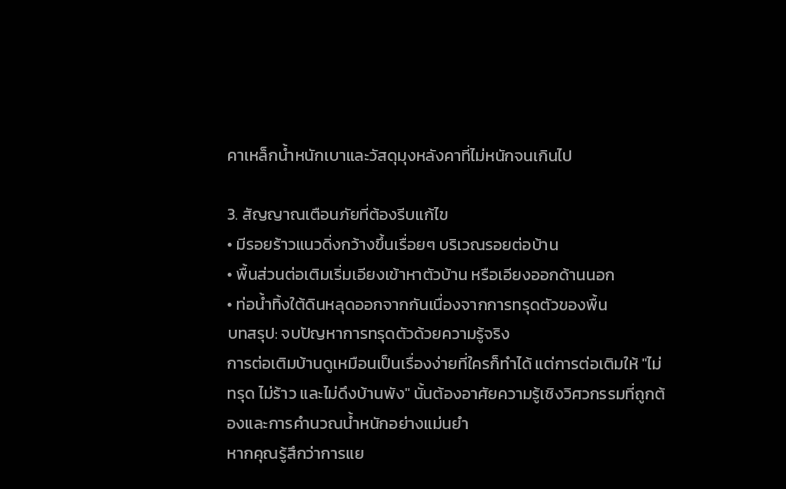คาเหล็กน้ำหนักเบาและวัสดุมุงหลังคาที่ไม่หนักจนเกินไป

3. สัญญาณเตือนภัยที่ต้องรีบแก้ไข
• มีรอยร้าวแนวดิ่งกว้างขึ้นเรื่อยๆ บริเวณรอยต่อบ้าน
• พื้นส่วนต่อเติมเริ่มเอียงเข้าหาตัวบ้าน หรือเอียงออกด้านนอก
• ท่อน้ำทิ้งใต้ดินหลุดออกจากกันเนื่องจากการทรุดตัวของพื้น
บทสรุป: จบปัญหาการทรุดตัวด้วยความรู้จริง
การต่อเติมบ้านดูเหมือนเป็นเรื่องง่ายที่ใครก็ทำได้ แต่การต่อเติมให้ "ไม่ทรุด ไม่ร้าว และไม่ดึงบ้านพัง" นั้นต้องอาศัยความรู้เชิงวิศวกรรมที่ถูกต้องและการคำนวณน้ำหนักอย่างแม่นยำ
หากคุณรู้สึกว่าการแย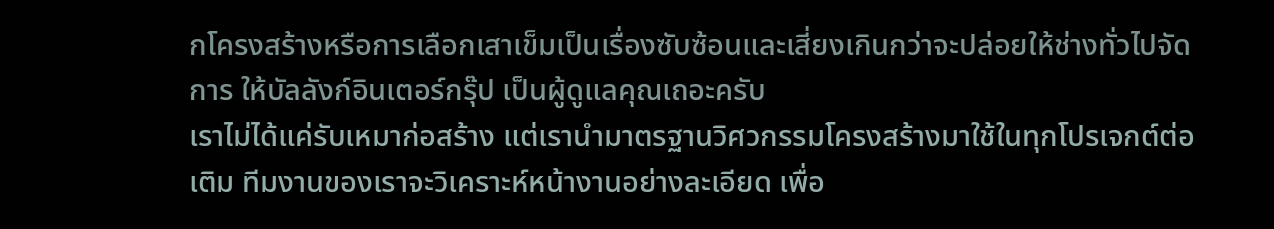กโครงสร้างหรือการเลือกเสาเข็มเป็นเรื่องซับซ้อนและเสี่ยงเกินกว่าจะปล่อยให้ช่างทั่วไปจัดการ ให้บัลลังก์อินเตอร์กรุ๊ป เป็นผู้ดูแลคุณเถอะครับ
เราไม่ได้แค่รับเหมาก่อสร้าง แต่เรานำมาตรฐานวิศวกรรมโครงสร้างมาใช้ในทุกโปรเจกต์ต่อเติม ทีมงานของเราจะวิเคราะห์หน้างานอย่างละเอียด เพื่อ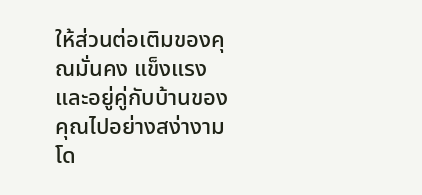ให้ส่วนต่อเติมของคุณมั่นคง แข็งแรง และอยู่คู่กับบ้านของคุณไปอย่างสง่างามโด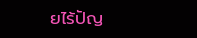ยไร้ปัญ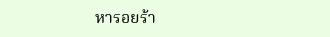หารอยร้า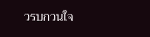วรบกวนใจ